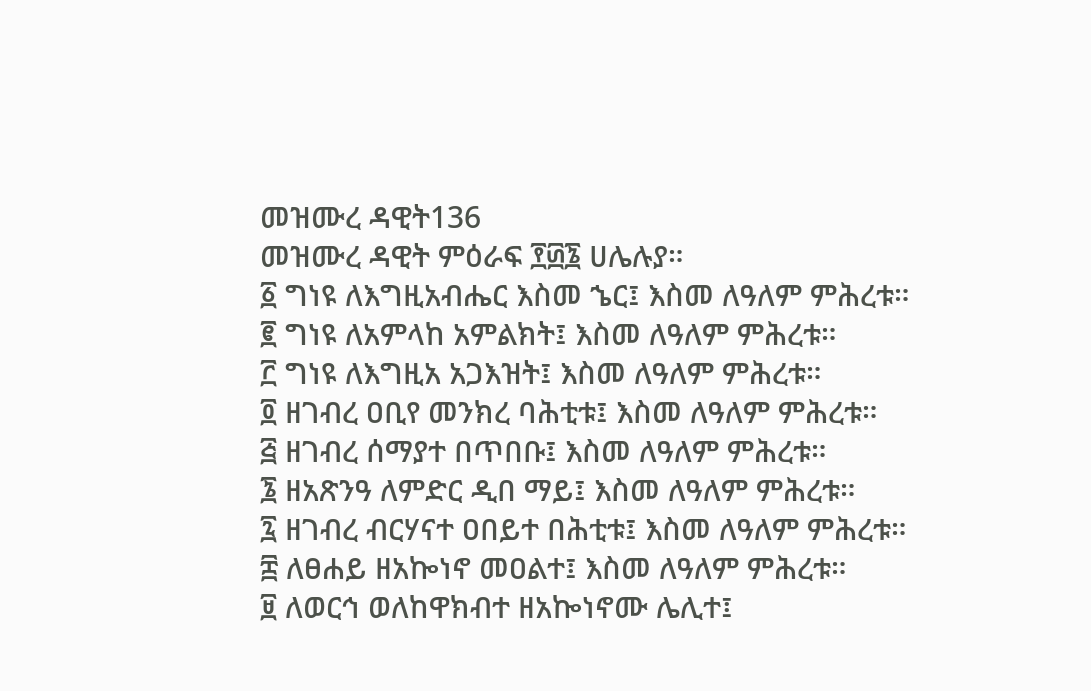መዝሙረ ዳዊት136
መዝሙረ ዳዊት ምዕራፍ ፻፴፮ ሀሌሉያ።
፩ ግነዩ ለእግዚአብሔር እስመ ኄር፤ እስመ ለዓለም ምሕረቱ።
፪ ግነዩ ለአምላከ አምልክት፤ እስመ ለዓለም ምሕረቱ።
፫ ግነዩ ለእግዚአ አጋእዝት፤ እስመ ለዓለም ምሕረቱ።
፬ ዘገብረ ዐቢየ መንክረ ባሕቲቱ፤ እስመ ለዓለም ምሕረቱ።
፭ ዘገብረ ሰማያተ በጥበቡ፤ እስመ ለዓለም ምሕረቱ።
፮ ዘአጽንዓ ለምድር ዲበ ማይ፤ እስመ ለዓለም ምሕረቱ።
፯ ዘገብረ ብርሃናተ ዐበይተ በሕቲቱ፤ እስመ ለዓለም ምሕረቱ።
፰ ለፀሐይ ዘአኰነኖ መዐልተ፤ እስመ ለዓለም ምሕረቱ።
፱ ለወርኅ ወለከዋክብተ ዘአኰነኖሙ ሌሊተ፤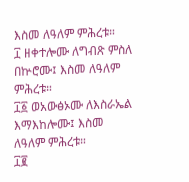እስመ ለዓለም ምሕረቱ።
፲ ዘቀተሎሙ ለግብጽ ምስለ በኵሮሙ፤ እስመ ለዓለም ምሕረቱ።
፲፩ ወአውፅኦሙ ለእስራኤል እማእከሎሙ፤ እስመ ለዓለም ምሕረቱ።
፲፪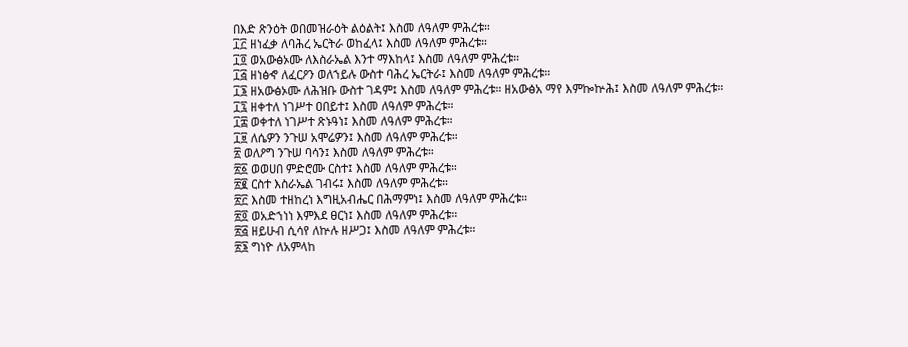በእድ ጽንዕት ወበመዝራዕት ልዕልት፤ እስመ ለዓለም ምሕረቱ።
፲፫ ዘነፈቃ ለባሕረ ኤርትራ ወከፈላ፤ እስመ ለዓለም ምሕረቱ።
፲፬ ወአውፅኦሙ ለእስራኤል እንተ ማእከላ፤ እስመ ለዓለም ምሕረቱ።
፲፭ ዘነፅኆ ለፈርዖን ወለኀይሉ ውስተ ባሕረ ኤርትራ፤ እስመ ለዓለም ምሕረቱ።
፲፮ ዘአውፅኦሙ ለሕዝቡ ውስተ ገዳም፤ እስመ ለዓለም ምሕረቱ። ዘአውፅአ ማየ እምኰኵሕ፤ እስመ ለዓለም ምሕረቱ።
፲፯ ዘቀተለ ነገሥተ ዐበይተ፤ እስመ ለዓለም ምሕረቱ።
፲፰ ወቀተለ ነገሥተ ጽኑዓነ፤ እስመ ለዓለም ምሕረቱ።
፲፱ ለሴዎን ንጉሠ አሞሬዎን፤ እስመ ለዓለም ምሕረቱ።
፳ ወለዖግ ንጉሠ ባሳን፤ እስመ ለዓለም ምሕረቱ።
፳፩ ወወሀበ ምድሮሙ ርስተ፤ እስመ ለዓለም ምሕረቱ።
፳፪ ርስተ እስራኤል ገብሩ፤ እስመ ለዓለም ምሕረቱ።
፳፫ እስመ ተዘከረነ እግዚአብሔር በሕማምነ፤ እስመ ለዓለም ምሕረቱ።
፳፬ ወአድኀነነ እምእደ ፀርነ፤ እስመ ለዓለም ምሕረቱ።
፳፭ ዘይሁብ ሲሳየ ለኵሉ ዘሥጋ፤ እስመ ለዓለም ምሕረቱ።
፳፮ ግነዮ ለአምላከ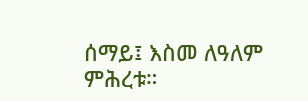ሰማይ፤ እስመ ለዓለም ምሕረቱ።